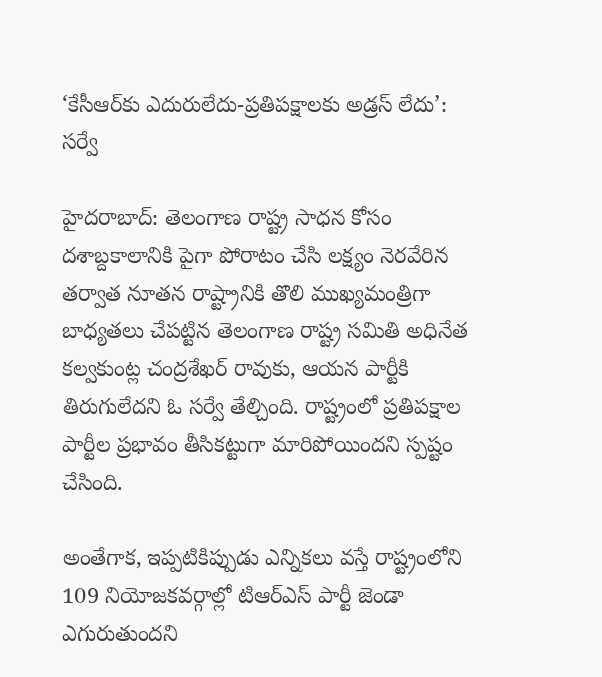‘కేసీఆర్‌కు ఎదురులేదు-ప్రతిపక్షాలకు అడ్రస్ లేదు’: సర్వే

హైదరాబాద్: తెలంగాణ రాష్ట్ర సాధన కోసం దశాబ్దకాలానికి పైగా పోరాటం చేసి లక్ష్యం నెరవేరిన తర్వాత నూతన రాష్ట్రానికి తొలి ముఖ్యమంత్రిగా బాధ్యతలు చేపట్టిన తెలంగాణ రాష్ట్ర సమితి అధినేత కల్వకుంట్ల చంద్రశేఖర్ రావుకు, ఆయన పార్టీకి తిరుగులేదని ఓ సర్వే తేల్చింది. రాష్ట్రంలో ప్రతిపక్షాల పార్టీల ప్రభావం తీసికట్టుగా మారిపోయిందని స్పష్టం చేసింది.

అంతేగాక, ఇప్పటికిప్పుడు ఎన్నికలు వస్తే రాష్ట్రంలోని 109 నియోజకవర్గాల్లో టిఆర్ఎస్ పార్టీ జెండా ఎగురుతుందని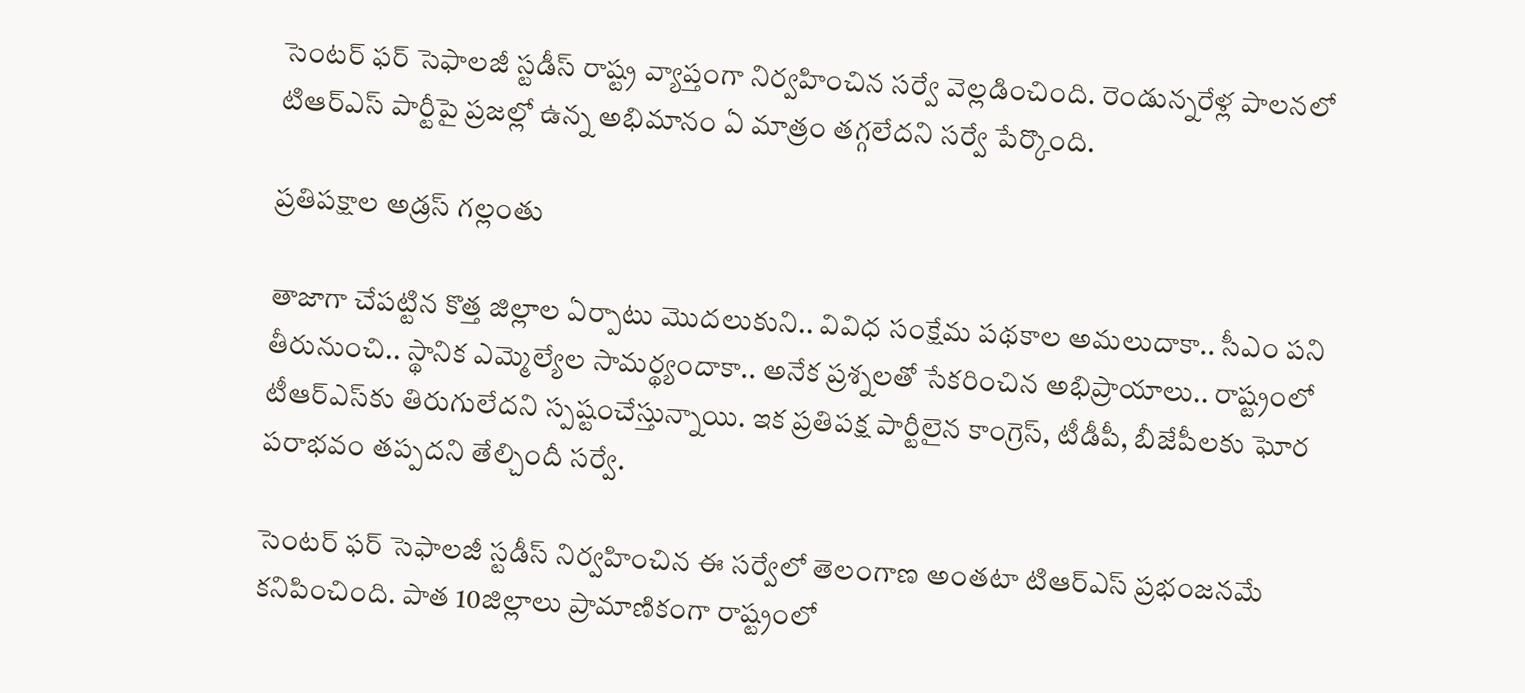సెంటర్ ఫర్ సెఫాలజీ స్టడీస్ రాష్ట్ర వ్యాప్తంగా నిర్వహించిన సర్వే వెల్లడించింది. రెండున్నరేళ్ల పాలనలో టిఆర్ఎస్ పార్టీపై ప్రజల్లో ఉన్న అభిమానం ఏ మాత్రం తగ్గలేదని సర్వే పేర్కొంది.

ప్రతిపక్షాల అడ్రస్ గల్లంతు

తాజాగా చేపట్టిన కొత్త జిల్లాల ఏర్పాటు మొదలుకుని.. వివిధ సంక్షేమ పథకాల అమలుదాకా.. సీఎం పని తీరునుంచి.. స్థానిక ఎమ్మెల్యేల సామర్థ్యందాకా.. అనేక ప్రశ్నలతో సేకరించిన అభిప్రాయాలు.. రాష్ట్రంలో టీఆర్‌ఎస్‌కు తిరుగులేదని స్పష్టంచేస్తున్నాయి. ఇక ప్రతిపక్ష పార్టీలైన కాంగ్రెస్, టీడీపీ, బీజేపీలకు ఘోర పరాభవం తప్పదని తేల్చిందీ సర్వే.

సెంటర్ ఫర్ సెఫాలజీ స్టడీస్ నిర్వహించిన ఈ సర్వేలో తెలంగాణ అంతటా టిఆర్ఎస్ ప్రభంజనమే కనిపించింది. పాత 10జిల్లాలు ప్రామాణికంగా రాష్ట్రంలో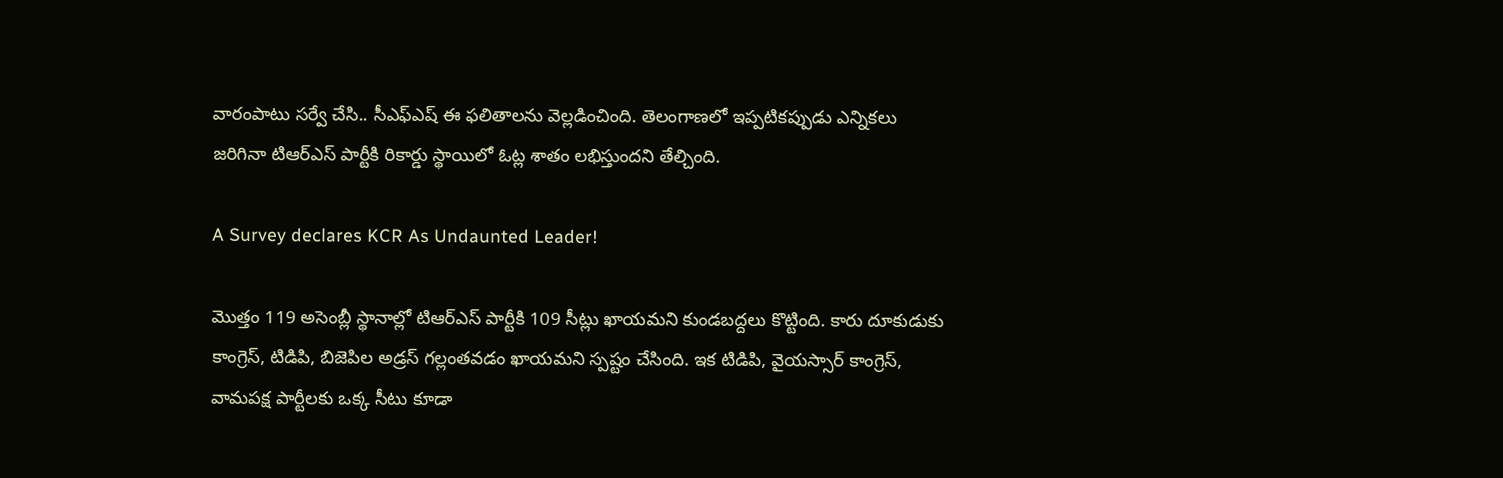వారంపాటు సర్వే చేసి.. సీఎఫ్ఎష్ ఈ ఫలితాలను వెల్లడించింది. తెలంగాణలో ఇప్పటికప్పుడు ఎన్నికలు జరిగినా టిఆర్ఎస్ పార్టీకి రికార్డు స్థాయిలో ఓట్ల శాతం లభిస్తుందని తేల్చింది.

A Survey declares KCR As Undaunted Leader!

మొత్తం 119 అసెంబ్లీ స్థానాల్లో టిఆర్ఎస్ పార్టీకి 109 సీట్లు ఖాయమని కుండబద్దలు కొట్టింది. కారు దూకుడుకు కాంగ్రెస్, టిడిపి, బిజెపిల అడ్రస్ గల్లంతవడం ఖాయమని స్పష్టం చేసింది. ఇక టిడిపి, వైయస్సార్ కాంగ్రెస్, వామపక్ష పార్టీలకు ఒక్క సీటు కూడా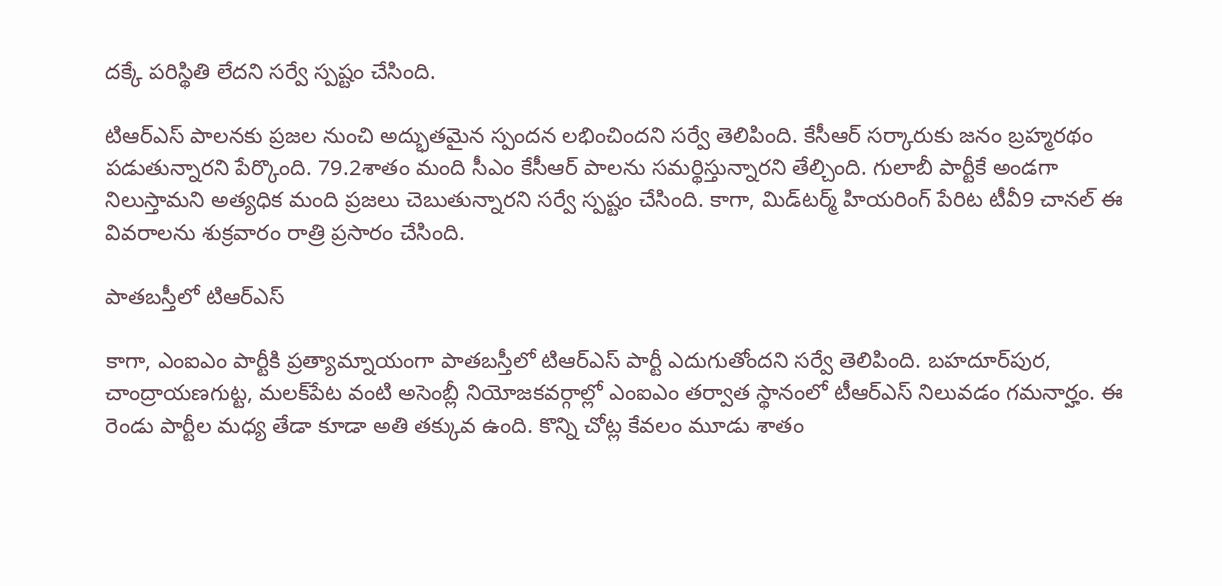దక్కే పరిస్థితి లేదని సర్వే స్పష్టం చేసింది.

టిఆర్ఎస్ పాలనకు ప్రజల నుంచి అద్భుతమైన స్పందన లభించిందని సర్వే తెలిపింది. కేసీఆర్ సర్కారుకు జనం బ్రహ్మరథం పడుతున్నారని పేర్కొంది. 79.2శాతం మంది సీఎం కేసీఆర్ పాలను సమర్థిస్తున్నారని తేల్చింది. గులాబీ పార్టీకే అండగా నిలుస్తామని అత్యధిక మంది ప్రజలు చెబుతున్నారని సర్వే స్పష్టం చేసింది. కాగా, మిడ్‌టర్మ్ హియరింగ్ పేరిట టీవీ9 చానల్ ఈ వివరాలను శుక్రవారం రాత్రి ప్రసారం చేసింది.

పాతబస్తీలో టిఆర్ఎస్

కాగా, ఎంఐఎం పార్టీకి ప్రత్యామ్నాయంగా పాతబస్తీలో టిఆర్ఎస్ పార్టీ ఎదుగుతోందని సర్వే తెలిపింది. బహదూర్‌పుర, చాంద్రాయణగుట్ట, మలక్‌పేట వంటి అసెంబ్లీ నియోజకవర్గాల్లో ఎంఐఎం తర్వాత స్థానంలో టీఆర్‌ఎస్ నిలువడం గమనార్హం. ఈ రెండు పార్టీల మధ్య తేడా కూడా అతి తక్కువ ఉంది. కొన్ని చోట్ల కేవలం మూడు శాతం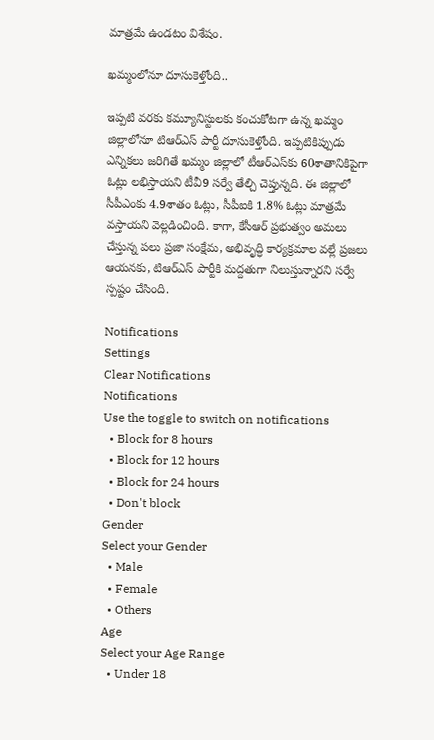మాత్రమే ఉండటం విశేషం.

ఖమ్మంలోనూ దూసుకెళ్తోంది..

ఇప్పటి వరకు కమ్యూనిస్టులకు కంచుకోటగా ఉన్న ఖమ్మం జిల్లాలోనూ టిఆర్ఎస్ పార్టీ దూసుకెళ్తోంది. ఇప్పటికిప్పుడు ఎన్నికలు జరిగితే ఖమ్మం జిల్లాలో టీఆర్‌ఎస్‌కు 60శాతానికిపైగా ఓట్లు లభిస్తాయని టీవీ9 సర్వే తేల్చి చెప్తున్నది. ఈ జిల్లాలో సీపీఎంకు 4.9శాతం ఓట్లు, సీపీఐకి 1.8% ఓట్లు మాత్రమే వస్తాయని వెల్లడించింది. కాగా, కేసీఆర్ ప్రభుత్వం అమలు చేస్తున్న పలు ప్రజా సంక్షేమ, అభివృద్ధి కార్యక్రమాల వల్లే ప్రజలు ఆయనకు, టిఆర్ఎస్ పార్టీకి మద్దతుగా నిలుస్తున్నారని సర్వే స్పష్టం చేసింది.

Notifications
Settings
Clear Notifications
Notifications
Use the toggle to switch on notifications
  • Block for 8 hours
  • Block for 12 hours
  • Block for 24 hours
  • Don't block
Gender
Select your Gender
  • Male
  • Female
  • Others
Age
Select your Age Range
  • Under 18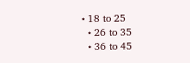• 18 to 25
  • 26 to 35
  • 36 to 45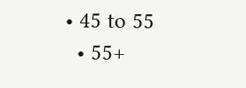• 45 to 55
  • 55+